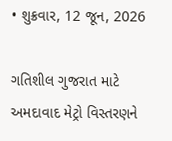• શુક્રવાર, 12 જૂન, 2026

ગતિશીલ ગુજરાત માટે અમદાવાદ મેટ્રો વિસ્તરણને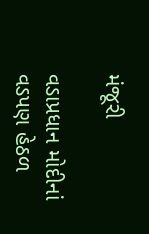મંજૂરી

વડાપ્રધાન મોદીનાં વડપણ હેઠળ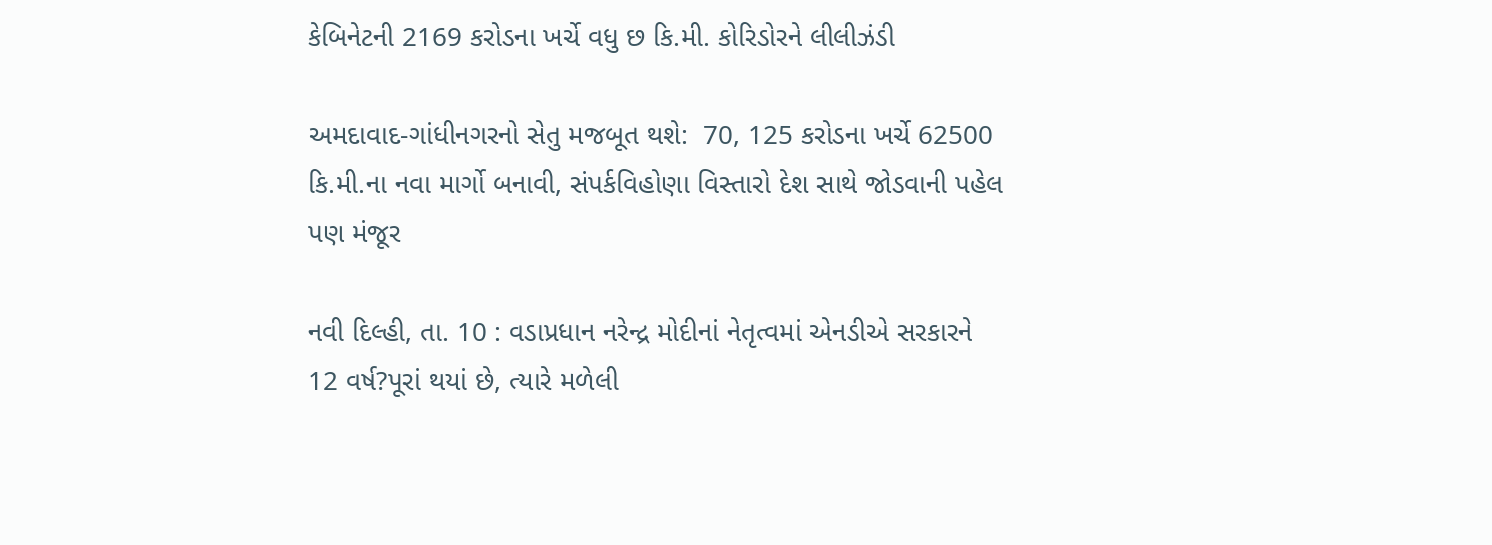કેબિનેટની 2169 કરોડના ખર્ચે વધુ છ કિ.મી. કોરિડોરને લીલીઝંડી

અમદાવાદ-ગાંધીનગરનો સેતુ મજબૂત થશે:  70, 125 કરોડના ખર્ચે 62500 કિ.મી.ના નવા માર્ગો બનાવી, સંપર્કવિહોણા વિસ્તારો દેશ સાથે જોડવાની પહેલ પણ મંજૂર

નવી દિલ્હી, તા. 10 : વડાપ્રધાન નરેન્દ્ર મોદીનાં નેતૃત્વમાં એનડીએ સરકારને 12 વર્ષ?પૂરાં થયાં છે, ત્યારે મળેલી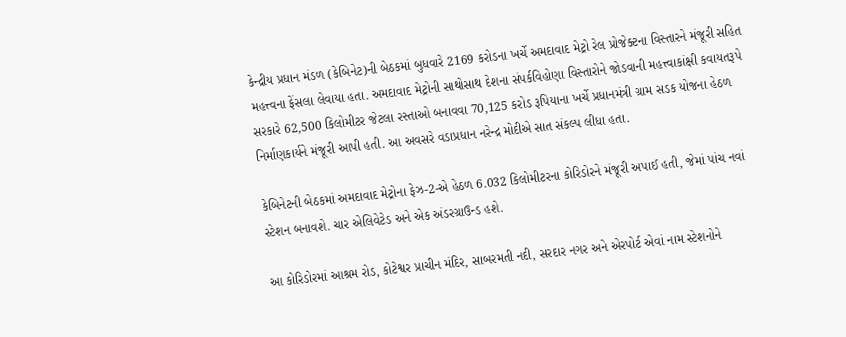કેન્દ્રીય પ્રધાન મંડળ (કેબિનેટ)ની બેઠકમાં બુધવારે 2169 કરોડના ખર્ચે અમદાવાદ મેટ્રો રેલ પ્રોજેક્ટના વિસ્તારને મંજૂરી સહિત મહત્ત્વના ફેંસલા લેવાયા હતા. અમદાવાદ મેટ્રોની સાથોસાથ દેશના સંપર્કવિહોણા વિસ્તારોને જોડવાની મહત્ત્વાકાંક્ષી કવાયતરૂપે સરકારે 62,500 કિલોમીટર જેટલા રસ્તાઓ બનાવવા 70,125 કરોડ રૂપિયાના ખર્ચે પ્રધાનમંત્રી ગ્રામ સડક યોજના હેઠળ નિર્માણકાર્યને મંજૂરી આપી હતી. આ અવસરે વડાપ્રધાન નરેન્દ્ર મોદીએ સાત સંકલ્પ લીધા હતા.

કેબિનેટની બેઠકમાં અમદાવાદ મેટ્રોના ફેઝ-2-એ હેઠળ 6.032 કિલોમીટરના કોરિડોરને મંજૂરી અપાઈ હતી, જેમાં પાંચ નવાં સ્ટેશન બનાવશે. ચાર એલિવેટેડ અને એક અંડરગ્રાઉન્ડ હશે.

આ કોરિડોરમાં આશ્રમ રોડ, કોટેશ્વર પ્રાચીન મંદિર, સાબરમતી નદી, સરદાર નગર અને એરપોર્ટ એવાં નામ સ્ટેશનોને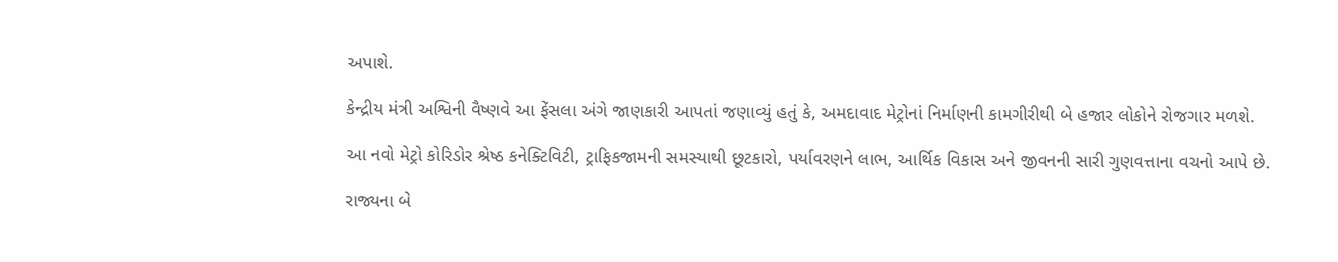અપાશે.

કેન્દ્રીય મંત્રી અશ્વિની વૈષ્ણવે આ ફેંસલા અંગે જાણકારી આપતાં જણાવ્યું હતું કે, અમદાવાદ મેટ્રોનાં નિર્માણની કામગીરીથી બે હજાર લોકોને રોજગાર મળશે.

આ નવો મેટ્રો કોરિડોર શ્રેષ્ઠ કનેક્ટિવિટી, ટ્રાફિકજામની સમસ્યાથી છૂટકારો, પર્યાવરણને લાભ, આર્થિક વિકાસ અને જીવનની સારી ગુણવત્તાના વચનો આપે છે.

રાજ્યના બે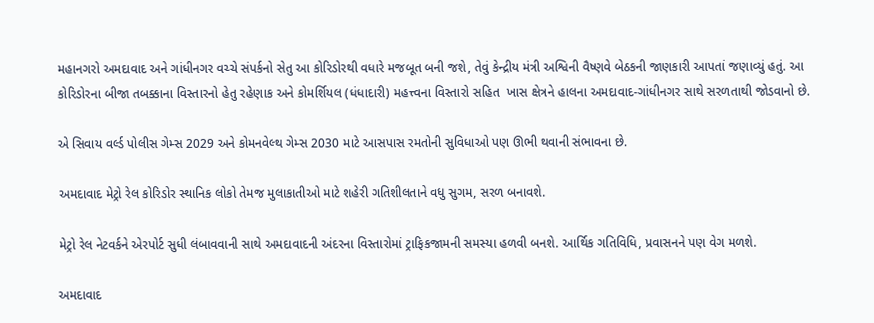મહાનગરો અમદાવાદ અને ગાંધીનગર વચ્ચે સંપર્કનો સેતુ આ કોરિડોરથી વધારે મજબૂત બની જશે, તેવું કેન્દ્રીય મંત્રી અશ્વિની વૈષ્ણવે બેઠકની જાણકારી આપતાં જણાવ્યું હતું. આ કોરિડોરના બીજા તબક્કાના વિસ્તારનો હેતુ રહેણાક અને કોમર્શિયલ (ધંધાદારી) મહત્ત્વના વિસ્તારો સહિત  ખાસ ક્ષેત્રને હાલના અમદાવાદ-ગાંધીનગર સાથે સરળતાથી જોડવાનો છે.

એ સિવાય વર્લ્ડ પોલીસ ગેમ્સ 2029 અને કોમનવેલ્થ ગેમ્સ 2030 માટે આસપાસ રમતોની સુવિધાઓ પણ ઊભી થવાની સંભાવના છે.

અમદાવાદ મેટ્રો રેલ કોરિડોર સ્થાનિક લોકો તેમજ મુલાકાતીઓ માટે શહેરી ગતિશીલતાને વધુ સુગમ, સરળ બનાવશે.

મેટ્રો રેલ નેટવર્કને એરપોર્ટ સુધી લંબાવવાની સાથે અમદાવાદની અંદરના વિસ્તારોમાં ટ્રાફિકજામની સમસ્યા હળવી બનશે. આર્થિક ગતિવિધિ, પ્રવાસનને પણ વેગ મળશે.

અમદાવાદ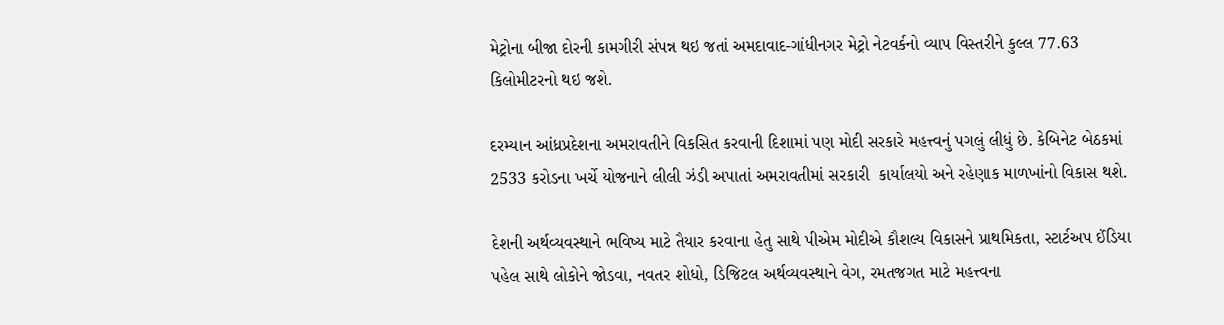મેટ્રોના બીજા દોરની કામગીરી સંપન્ન થઇ જતાં અમદાવાદ-ગાંધીનગર મેટ્રો નેટવર્કનો વ્યાપ વિસ્તરીને કુલ્લ 77.63 કિલોમીટરનો થઇ જશે.

દરમ્યાન આંધ્રપ્રદેશના અમરાવતીને વિકસિત કરવાની દિશામાં પણ મોદી સરકારે મહત્ત્વનું પગલું લીધું છે. કેબિનેટ બેઠકમાં  2533 કરોડના ખર્ચે યોજનાને લીલી ઝંડી અપાતાં અમરાવતીમાં સરકારી  કાર્યાલયો અને રહેણાક માળખાંનો વિકાસ થશે.

દેશની અર્થવ્યવસ્થાને ભવિષ્ય માટે તૈયાર કરવાના હેતુ સાથે પીએમ મોદીએ કૌશલ્ય વિકાસને પ્રાથમિકતા, સ્ટાર્ટઅપ ઈંડિયા પહેલ સાથે લોકોને જોડવા, નવતર શોધો, ડિજિટલ અર્થવ્યવસ્થાને વેગ, રમતજગત માટે મહત્ત્વના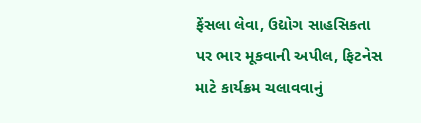ફેંસલા લેવા, ઉદ્યોગ સાહસિકતા પર ભાર મૂકવાની અપીલ, ફિટનેસ માટે કાર્યક્રમ ચલાવવાનું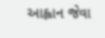આહ્વાન જેવા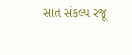સાત સંકલ્પ રજૂ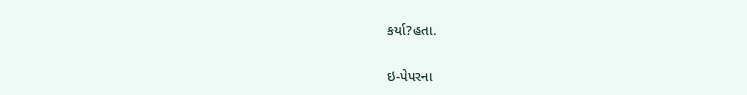કર્યા?હતા.

ઇ-પેપરના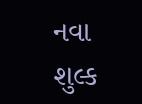નવા શુલ્ક